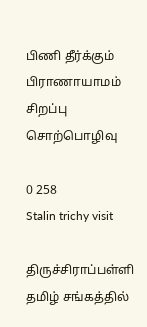பிணி தீர்க்கும் பிராணாயாமம் சிறப்பு சொற்பொழிவு

0 258
Stalin trichy visit

திருச்சிராப்பள்ளி தமிழ் சங்கத்தில்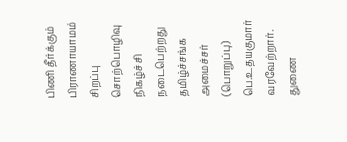பிணி தீர்க்கும் பிராணாயாமம் சிறப்பு சொற்பொழிவு நிகழ்ச்சி நடைபெற்றது தமிழ்ச்சங்க அமைச்சர் (பொறுப்பு) பெ.உதயகுமார் வரவேற்றார். துணை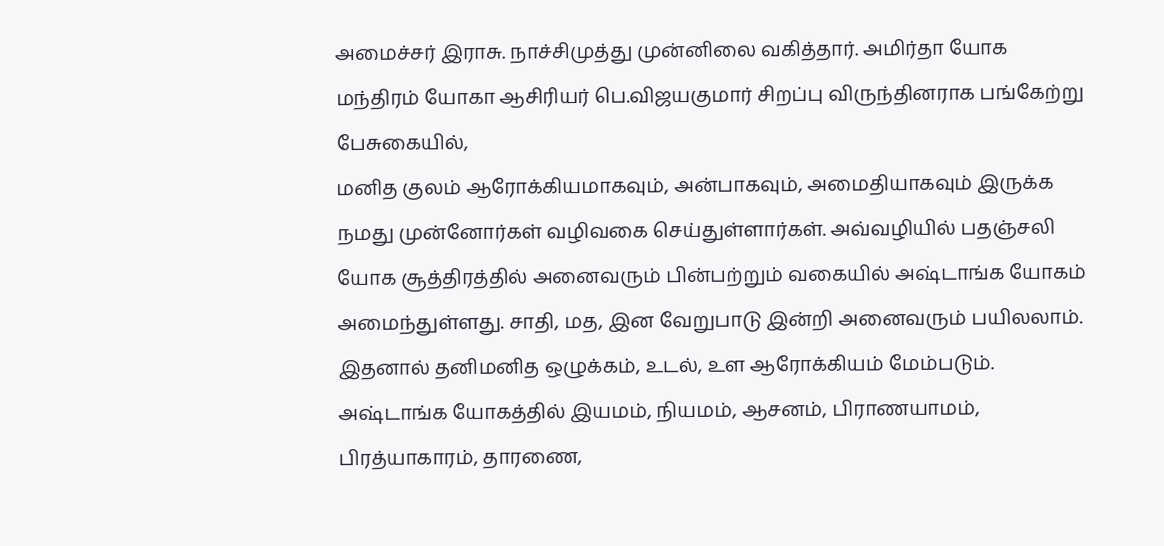அமைச்சர் இராசு. நாச்சிமுத்து முன்னிலை வகித்தார். அமிர்தா யோக மந்திரம் யோகா ஆசிரியர் பெ.விஜயகுமார் சிறப்பு விருந்தினராக பங்கேற்று பேசுகையில்,
மனித குலம் ஆரோக்கியமாகவும், அன்பாகவும், அமைதியாகவும் இருக்க நமது முன்னோர்கள் வழிவகை செய்துள்ளார்கள். அவ்வழியில் பதஞ்சலி யோக சூத்திரத்தில் அனைவரும் பின்பற்றும் வகையில் அஷ்டாங்க யோகம் அமைந்துள்ளது. சாதி, மத, இன வேறுபாடு இன்றி அனைவரும் பயிலலாம். இதனால் தனிமனித ஒழுக்கம், உடல், உள ஆரோக்கியம் மேம்படும். அஷ்டாங்க யோகத்தில் இயமம், நியமம், ஆசனம், பிராணயாமம், பிரத்யாகாரம், தாரணை,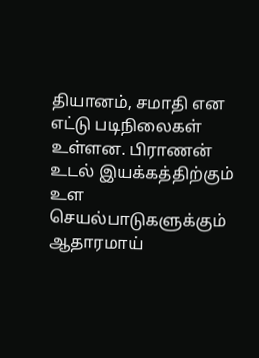தியானம், சமாதி என எட்டு படிநிலைகள் உள்ளன. பிராணன் உடல் இயக்கத்திற்கும் உள செயல்பாடுகளுக்கும் ஆதாரமாய்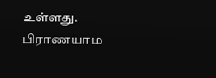உள்ளது. பிராணயாம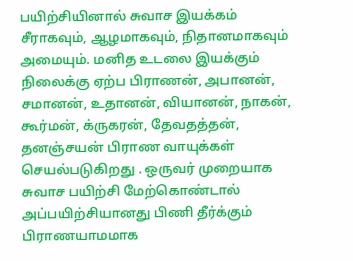பயிற்சியினால் சுவாச இயக்கம் சீராகவும், ஆழமாகவும், நிதானமாகவும் அமையும். மனித உடலை இயக்கும் நிலைக்கு ஏற்ப பிராணன், அபானன், சமானன், உதானன், வியானன், நாகன், கூர்மன், க்ருகரன், தேவதத்தன், தனஞ்சயன் பிராண வாயுக்கள் செயல்படுகிறது . ஒருவர் முறையாக சுவாச பயிற்சி மேற்கொண்டால் அப்பயிற்சியானது பிணி தீர்க்கும் பிராணயாமமாக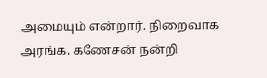அமையும் என்றார். நிறைவாக அரங்க. கணேசன் நன்றி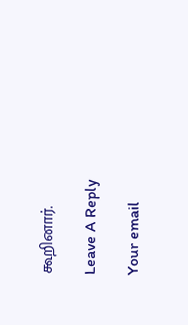கூறினார்.

Leave A Reply

Your email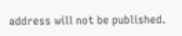address will not be published.